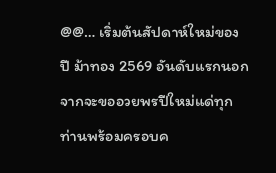@@… เริ่มต้นสัปดาห์ใหม่ของปี ม้าทอง 2569 อันดับแรกนอกจากจะขออวยพรปีใหม่แด่ทุกท่านพร้อมครอบค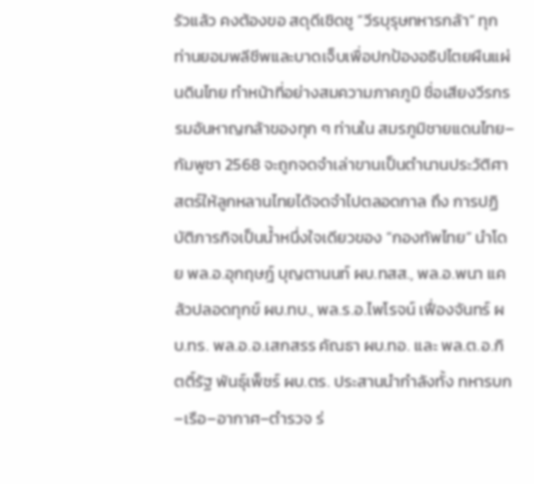รัวแล้ว คงต้องขอ สดุดีเชิดชู “วีรบุรุษทหารกล้า” ทุกท่านยอมพลีชีพและบาดเจ็บเพื่อปกป้องอธิปไตยผืนแผ่นดินไทย ทำหน้าที่อย่างสมความภาคภูมิ ชื่อเสียงวีรกรรมอันหาญกล้าของทุก ๆ ท่านใน สมรภูมิชายแดนไทย–กัมพูชา 2568 จะถูกจดจำเล่าขานเป็นตำนานประวัติศาสตร์ให้ลูกหลานไทยได้จดจำไปตลอดกาล ถึง การปฏิบัติภารกิจเป็นน้ำหนึ่งใจเดียวของ “กองทัพไทย” นำโดย พล.อ.อุกฤษฎ์ บุญตานนท์ ผบ.ทสส., พล.อ.พนา แคล้วปลอดทุกข์ ผบ.ทบ., พล.ร.อ.ไพโรจน์ เฟื่องจันทร์ ผบ.ทร. พล.อ.อ.เสกสรร คัณธา ผบ.ทอ. และ พล.ต.อ.กิตติ์รัฐ พันธุ์เพ็ชร์ ผบ.ตร. ประสานนำกำลังทั้ง ทหารบก–เรือ–อากาศ–ตำรวจ ร่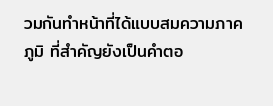วมกันทำหน้าที่ได้แบบสมความภาคภูมิ ที่สำคัญยังเป็นคำตอ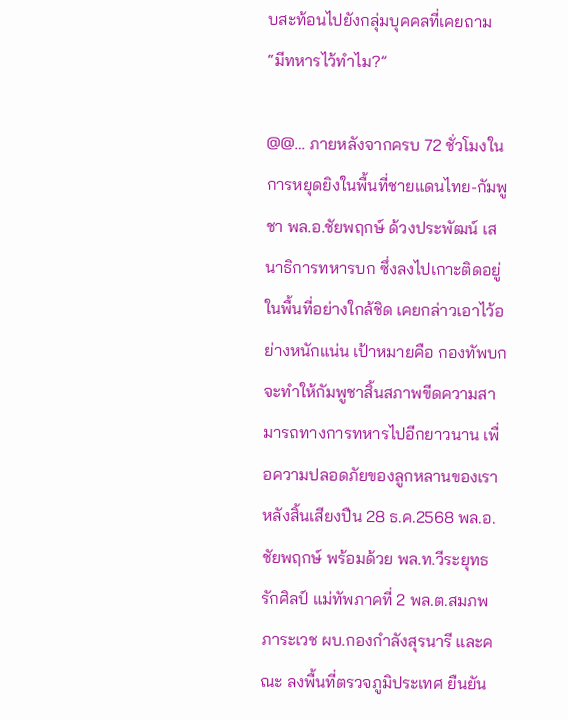บสะท้อนไปยังกลุ่มบุคคลที่เคยถาม “มีทหารไว้ทำไม?”

@@… ภายหลังจากครบ 72 ชั่วโมงในการหยุดยิงในพื้นที่ชายแดนไทย-กัมพูชา พล.อ.ชัยพฤกษ์ ด้วงประพัฒน์ เสนาธิการทหารบก ซึ่งลงไปเกาะติดอยู่ในพื้นที่อย่างใกล้ชิด เคยกล่าวเอาไว้อย่างหนักแน่น เป้าหมายคือ กองทัพบก จะทำให้กัมพูชาสิ้นสภาพขีดความสามารถทางการทหารไปอีกยาวนาน เพื่อความปลอดภัยของลูกหลานของเรา หลังสิ้นเสียงปืน 28 ธ.ค.2568 พล.อ.ชัยพฤกษ์ พร้อมด้วย พล.ท.วีระยุทธ รักศิลป์ แม่ทัพภาคที่ 2 พล.ต.สมภพ ภาระเวช ผบ.กองกำลังสุรนารี และคณะ ลงพื้นที่ตรวจภูมิประเทศ ยืนยัน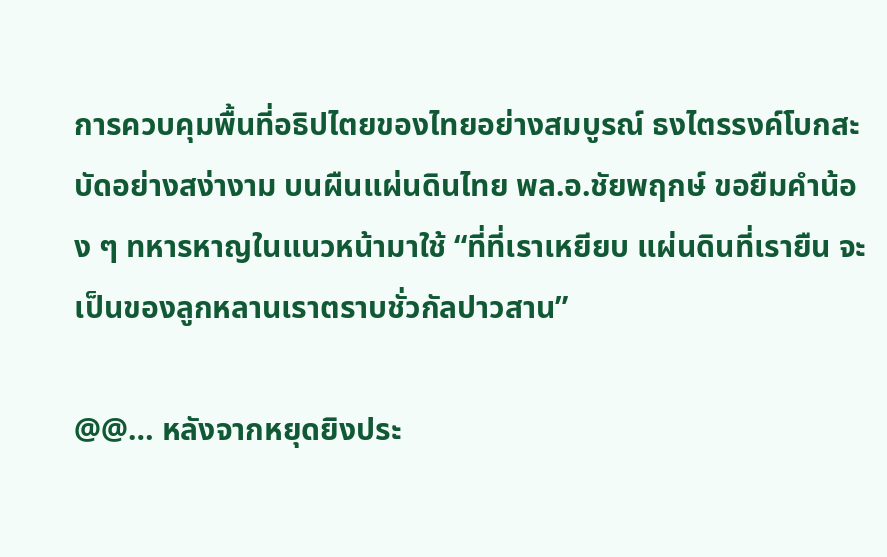การควบคุมพื้นที่อธิปไตยของไทยอย่างสมบูรณ์ ธงไตรรงค์โบกสะบัดอย่างสง่างาม บนผืนแผ่นดินไทย พล.อ.ชัยพฤกษ์ ขอยืมคำน้อง ๆ ทหารหาญในแนวหน้ามาใช้ “ที่ที่เราเหยียบ แผ่นดินที่เรายืน จะเป็นของลูกหลานเราตราบชั่วกัลปาวสาน”

@@… หลังจากหยุดยิงประ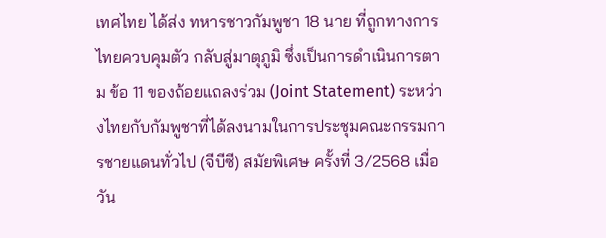เทศไทย ได้ส่ง ทหารชาวกัมพูชา 18 นาย ที่ถูกทางการไทยควบคุมตัว กลับสู่มาตุภูมิ ซึ่งเป็นการดำเนินการตาม ข้อ 11 ของถ้อยแถลงร่วม (Joint Statement) ระหว่างไทยกับกัมพูชาที่ได้ลงนามในการประชุมคณะกรรมการชายแดนทั่วไป (จีบีซี) สมัยพิเศษ ครั้งที่ 3/2568 เมื่อวัน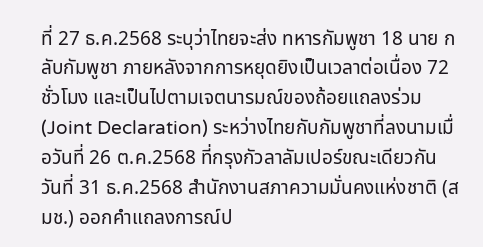ที่ 27 ธ.ค.2568 ระบุว่าไทยจะส่ง ทหารกัมพูชา 18 นาย กลับกัมพูชา ภายหลังจากการหยุดยิงเป็นเวลาต่อเนื่อง 72 ชั่วโมง และเป็นไปตามเจตนารมณ์ของถ้อยแถลงร่วม (Joint Declaration) ระหว่างไทยกับกัมพูชาที่ลงนามเมื่อวันที่ 26 ต.ค.2568 ที่กรุงกัวลาลัมเปอร์ขณะเดียวกัน วันที่ 31 ธ.ค.2568 สำนักงานสภาความมั่นคงแห่งชาติ (สมช.) ออกคำแถลงการณ์ป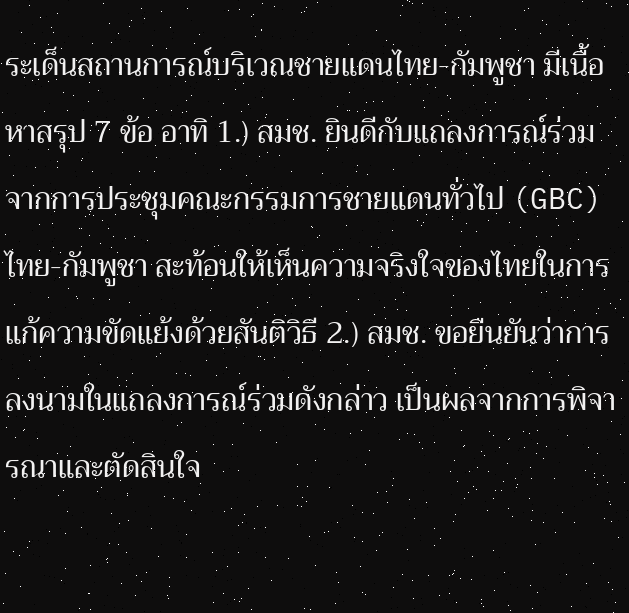ระเด็นสถานการณ์บริเวณชายแดนไทย-กัมพูชา มีเนื้อหาสรุป 7 ข้อ อาทิ 1.) สมช. ยินดีกับแถลงการณ์ร่วมจากการประชุมคณะกรรมการชายแดนทั่วไป (GBC) ไทย-กัมพูชา สะท้อนให้เห็นความจริงใจของไทยในการแก้ความขัดแย้งด้วยสันติวิธี 2.) สมช. ขอยืนยันว่าการลงนามในแถลงการณ์ร่วมดังกล่าว เป็นผลจากการพิจารณาและตัดสินใจ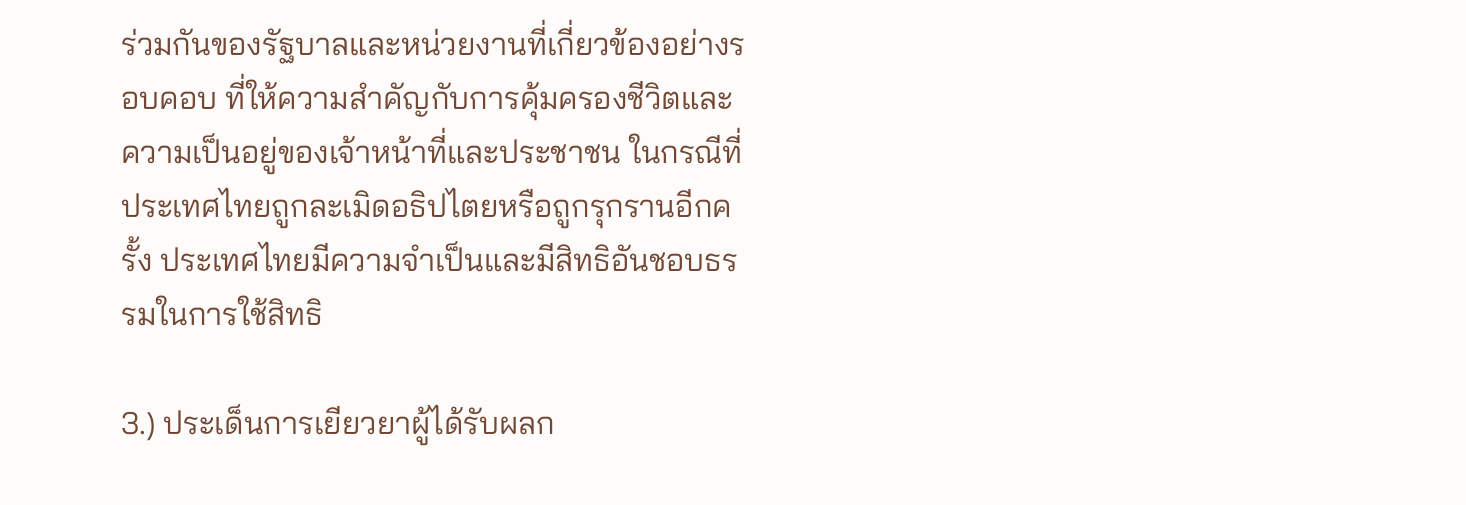ร่วมกันของรัฐบาลและหน่วยงานที่เกี่ยวข้องอย่างรอบคอบ ที่ให้ความสำคัญกับการคุ้มครองชีวิตและความเป็นอยู่ของเจ้าหน้าที่และประชาชน ในกรณีที่ประเทศไทยถูกละเมิดอธิปไตยหรือถูกรุกรานอีกครั้ง ประเทศไทยมีความจำเป็นและมีสิทธิอันชอบธรรมในการใช้สิทธิ

3.) ประเด็นการเยียวยาผู้ได้รับผลก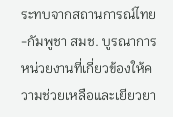ระทบจากสถานการณ์ไทย-กัมพูชา สมช. บูรณาการหน่วยงานที่เกี่ยวข้องให้ความช่วยเหลือและเยียวยา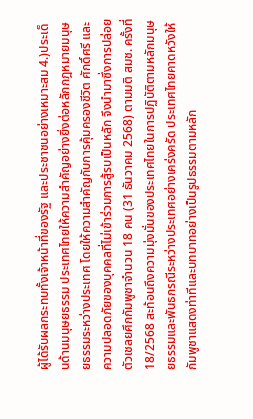ผู้ได้รับผลกระทบทั้งเจ้าหน้าที่ของรัฐ และประชาชนอย่างเหมาะสม 4.)ประเด็นด้านมนุษยธรรม ประเทศไทยให้ความสำคัญอย่างยิ่งต่อหลักกฎหมายมนุษยธรรมระหว่างประเทศ โดยให้ความสำคัญกับการคุ้มครองชีวิต ศักดิ์ศรี และความปลอดภัยของบุคคลที่ไม่เข้าร่วมการสู้รบเป็นหลัก จึงนำมาซึ่งการปล่อยตัวเชลยศึกกัมพูชาจำนวน 18 คน (31 ธันวาคม 2568) ตามมติ สมช. ครั้งที่ 18/2568 สะท้อนถึงความมุ่งมั่นของประเทศไทยในการปฏิบัติตามหลักมนุษยธรรมและพันธกรณีระหว่างประเทศอย่างเคร่งครัด ประเทศไทยคาดหวังให้กัมพูชาแสดงท่าทีและบทบาทอย่างเป็นรูปธรรมตามหลัก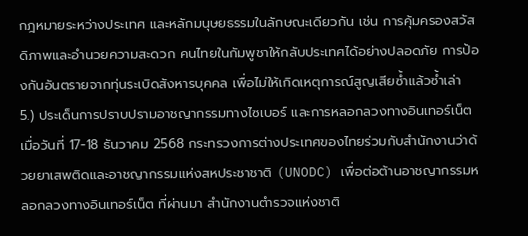กฎหมายระหว่างประเทศ และหลักมนุษยธรรมในลักษณะเดียวกัน เช่น การคุ้มครองสวัสดิภาพและอำนวยความสะดวก คนไทยในกัมพูชาให้กลับประเทศได้อย่างปลอดภัย การป้องกันอันตรายจากทุ่นระเบิดสังหารบุคคล เพื่อไม่ให้เกิดเหตุการณ์สูญเสียซ้ำแล้วซ้ำเล่า
5.) ประเด็นการปราบปรามอาชญากรรมทางไซเบอร์ และการหลอกลวงทางอินเทอร์เน็ต เมื่อวันที่ 17-18 ธันวาคม 2568 กระทรวงการต่างประเทศของไทยร่วมกับสำนักงานว่าด้วยยาเสพติดและอาชญากรรมแห่งสหประชาชาติ (UNODC) เพื่อต่อต้านอาชญากรรมหลอกลวงทางอินเทอร์เน็ต ที่ผ่านมา สำนักงานตำรวจแห่งชาติ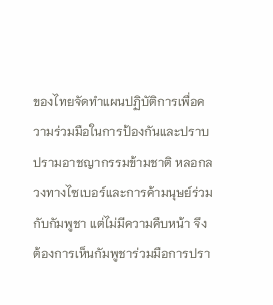ของไทยจัดทำแผนปฏิบัติการเพื่อความร่วมมือในการป้องกันและปราบปรามอาชญากรรมข้ามชาติ หลอกลวงทางไซเบอร์และการค้ามนุษย์ร่วมกับกัมพูชา แต่ไม่มีความคืบหน้า จึงต้องการเห็นกัมพูชาร่วมมือการปรา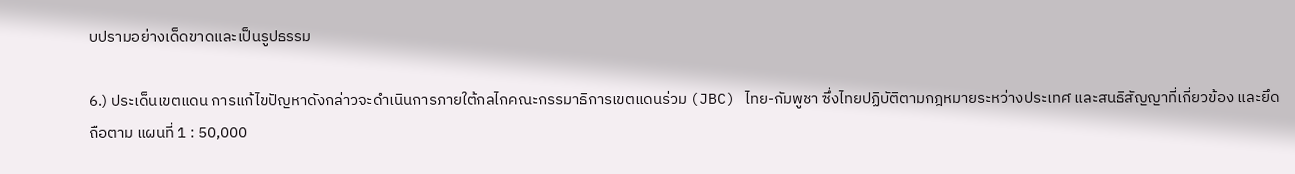บปรามอย่างเด็ดขาดและเป็นรูปธรรม

6.) ประเด็นเขตแดน การแก้ไขปัญหาดังกล่าวจะดำเนินการภายใต้กลไกคณะกรรมาธิการเขตแดนร่วม (JBC) ไทย-กัมพูชา ซึ่งไทยปฏิบัติตามกฎหมายระหว่างประเทศ และสนธิสัญญาที่เกี่ยวข้อง และยึดถือตาม แผนที่ 1 : 50,000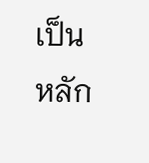เป็นหลัก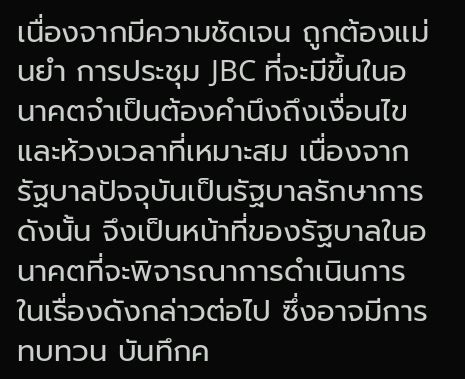เนื่องจากมีความชัดเจน ถูกต้องแม่นยำ การประชุม JBC ที่จะมีขึ้นในอนาคตจำเป็นต้องคำนึงถึงเงื่อนไขและห้วงเวลาที่เหมาะสม เนื่องจากรัฐบาลปัจจุบันเป็นรัฐบาลรักษาการ ดังนั้น จึงเป็นหน้าที่ของรัฐบาลในอนาคตที่จะพิจารณาการดำเนินการในเรื่องดังกล่าวต่อไป ซึ่งอาจมีการทบทวน บันทึกค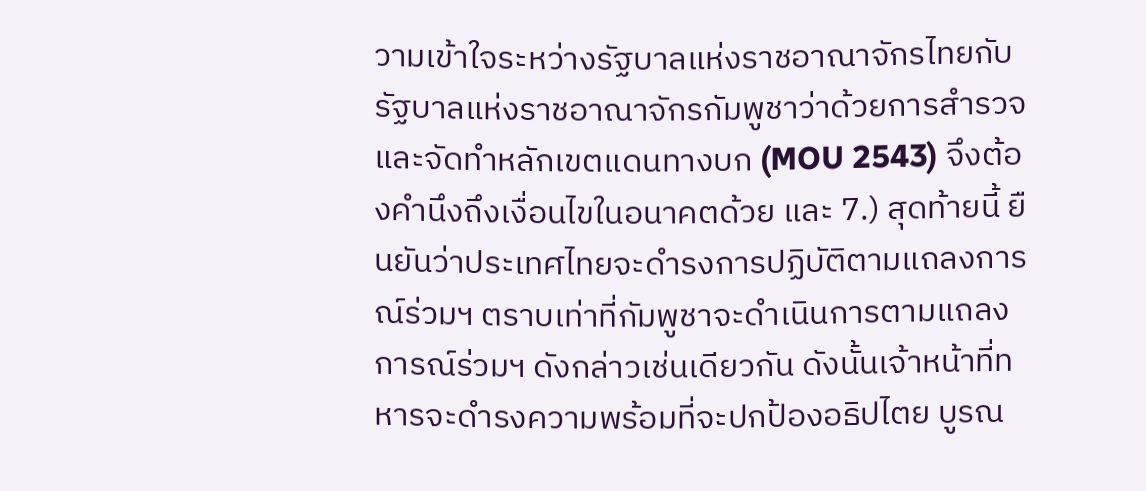วามเข้าใจระหว่างรัฐบาลแห่งราชอาณาจักรไทยกับรัฐบาลแห่งราชอาณาจักรกัมพูชาว่าด้วยการสำรวจและจัดทำหลักเขตแดนทางบก (MOU 2543) จึงต้องคำนึงถึงเงื่อนไขในอนาคตด้วย และ 7.) สุดท้ายนี้ ยืนยันว่าประเทศไทยจะดำรงการปฏิบัติตามแถลงการณ์ร่วมฯ ตราบเท่าที่กัมพูชาจะดำเนินการตามแถลงการณ์ร่วมฯ ดังกล่าวเช่นเดียวกัน ดังนั้นเจ้าหน้าที่ทหารจะดำรงความพร้อมที่จะปกป้องอธิปไตย บูรณ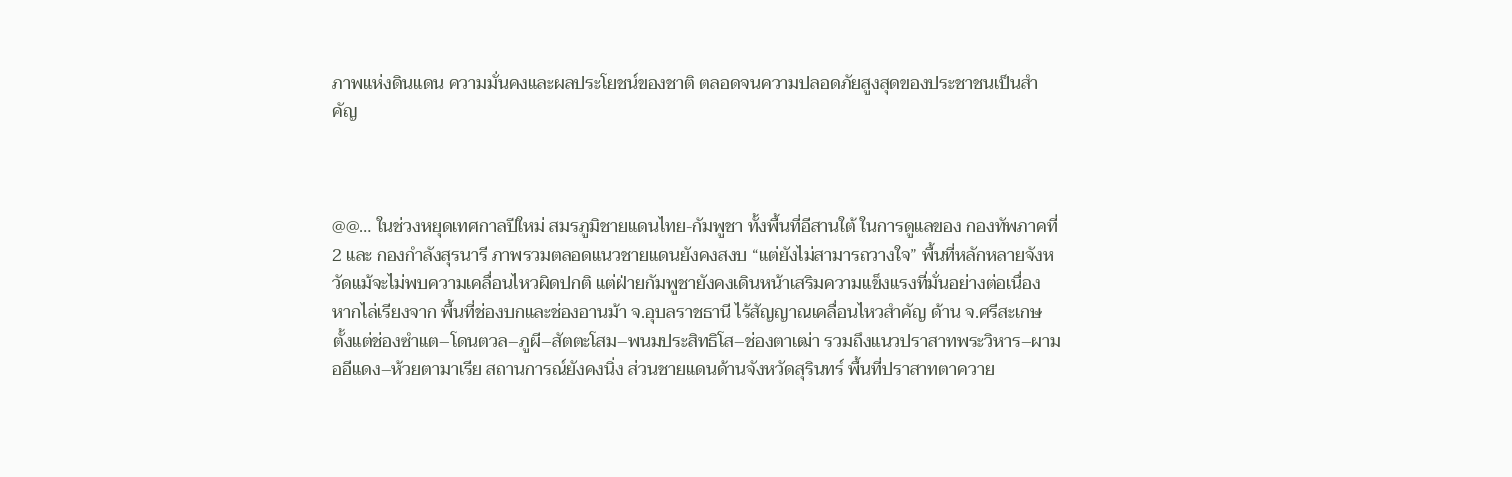ภาพแห่งดินแดน ความมั่นคงและผลประโยชน์ของชาติ ตลอดจนความปลอดภัยสูงสุดของประชาชนเป็นสำคัญ



@@… ในช่วงหยุดเทศกาลปีใหม่ สมรภูมิชายแดนไทย-กัมพูชา ทั้งพื้นที่อีสานใต้ ในการดูแลของ กองทัพภาคที่ 2 และ กองกำลังสุรนารี ภาพรวมตลอดแนวชายแดนยังคงสงบ “แต่ยังไม่สามารถวางใจ” พื้นที่หลักหลายจังหวัดแม้จะไม่พบความเคลื่อนไหวผิดปกติ แต่ฝ่ายกัมพูชายังคงเดินหน้าเสริมความแข็งแรงที่มั่นอย่างต่อเนื่อง หากไล่เรียงจาก พื้นที่ช่องบกและช่องอานม้า จ.อุบลราชธานี ไร้สัญญาณเคลื่อนไหวสำคัญ ด้าน จ.ศรีสะเกษ ตั้งแต่ช่องซำแต–โดนตวล–ภูผี–สัตตะโสม–พนมประสิทธิโส–ช่องตาเฒ่า รวมถึงแนวปราสาทพระวิหาร–ผามออีแดง–ห้วยตามาเรีย สถานการณ์ยังคงนิ่ง ส่วนชายแดนด้านจังหวัดสุรินทร์ พื้นที่ปราสาทตาควาย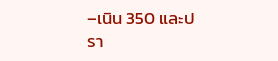–เนิน 350 และปรา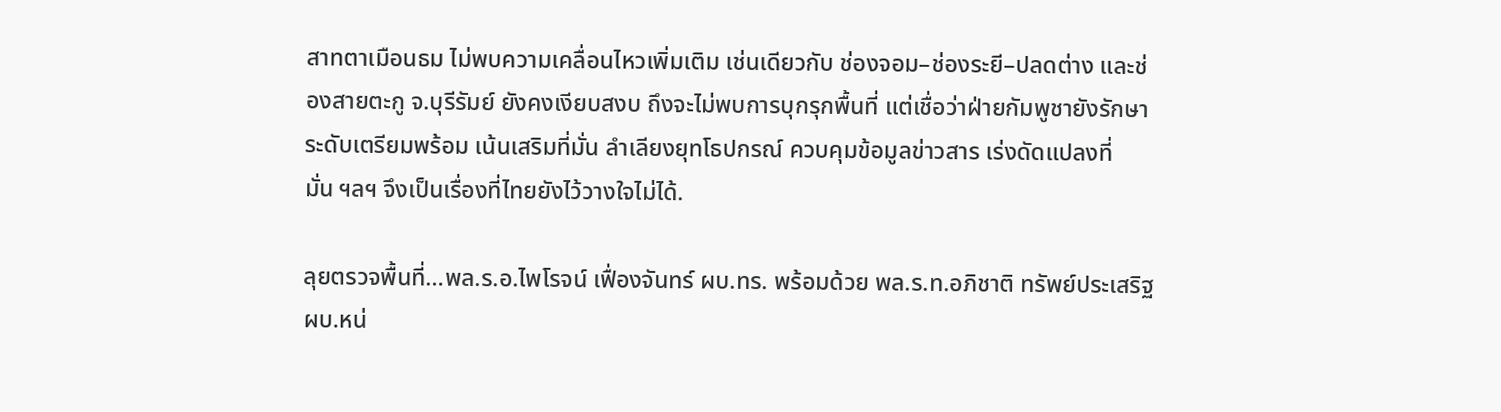สาทตาเมือนธม ไม่พบความเคลื่อนไหวเพิ่มเติม เช่นเดียวกับ ช่องจอม–ช่องระยี–ปลดต่าง และช่องสายตะกู จ.บุรีรัมย์ ยังคงเงียบสงบ ถึงจะไม่พบการบุกรุกพื้นที่ แต่เชื่อว่าฝ่ายกัมพูชายังรักษาระดับเตรียมพร้อม เน้นเสริมที่มั่น ลำเลียงยุทโธปกรณ์ ควบคุมข้อมูลข่าวสาร เร่งดัดแปลงที่มั่น ฯลฯ จึงเป็นเรื่องที่ไทยยังไว้วางใจไม่ได้.

ลุยตรวจพื้นที่…พล.ร.อ.ไพโรจน์ เฟื่องจันทร์ ผบ.ทร. พร้อมด้วย พล.ร.ท.อภิชาติ ทรัพย์ประเสริฐ ผบ.หน่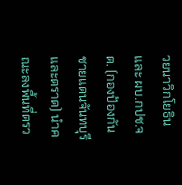วยนาวิกโยธิน และ ผบ.กปช.จต. (กองป้องกันชายแดนจันทบุรีและตราด) นำคณะลงพื้นที่ตรว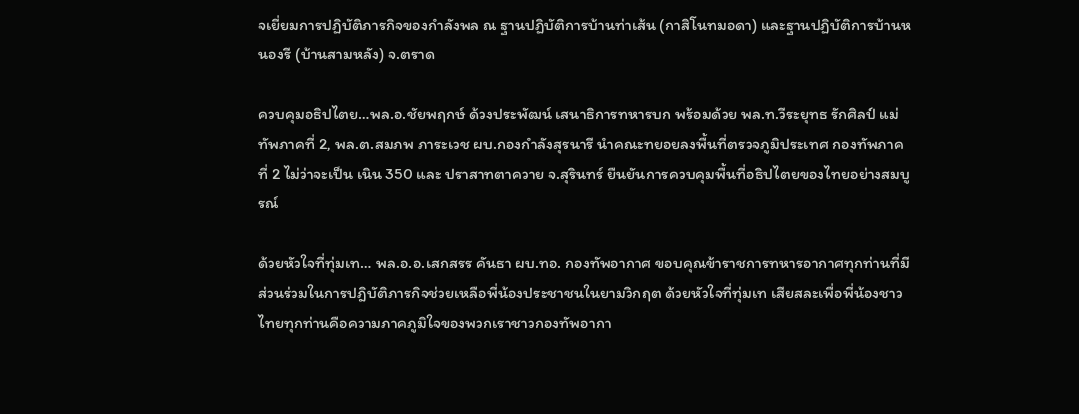จเยี่ยมการปฏิบัติภารกิจของกำลังพล ณ ฐานปฏิบัติการบ้านท่าเส้น (กาสิโนทมอดา) และฐานปฏิบัติการบ้านหนองรี (บ้านสามหลัง) จ.ตราด

ควบคุมอธิปไตย…พล.อ.ชัยพฤกษ์ ด้วงประพัฒน์ เสนาธิการทหารบก พร้อมด้วย พล.ท.วีระยุทธ รักศิลป์ แม่ทัพภาคที่ 2, พล.ต.สมภพ ภาระเวช ผบ.กองกำลังสุรนารี นำคณะทยอยลงพื้นที่ตรวจภูมิประเทศ กองทัพภาคที่ 2 ไม่ว่าจะเป็น เนิน 350 และ ปราสาทตาควาย จ.สุรินทร์ ยืนยันการควบคุมพื้นที่อธิปไตยของไทยอย่างสมบูรณ์

ด้วยหัวใจที่ทุ่มเท… พล.อ.อ.เสกสรร คันธา ผบ.ทอ. กองทัพอากาศ ขอบคุณข้าราชการทหารอากาศทุกท่านที่มีส่วนร่วมในการปฎิบัติภารกิจช่วยเหลือพี่น้องประชาชนในยามวิกฤต ด้วยหัวใจที่ทุ่มเท เสียสละเพื่อพี่น้องชาวไทยทุกท่านคือความภาคภูมิใจของพวกเราชาวกองทัพอากา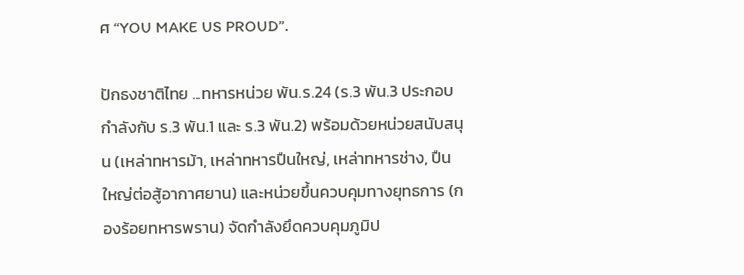ศ “YOU MAKE US PROUD”.

ปักธงชาติไทย ...ทหารหน่วย พัน.ร.24 (ร.3 พัน.3 ประกอบกำลังกับ ร.3 พัน.1 และ ร.3 พัน.2) พร้อมด้วยหน่วยสนับสนุน (เหล่าทหารม้า, เหล่าทหารปืนใหญ่, เหล่าทหารช่าง, ปืนใหญ่ต่อสู้อากาศยาน) และหน่วยขึ้นควบคุมทางยุทธการ (กองร้อยทหารพราน) จัดกำลังยึดควบคุมภูมิป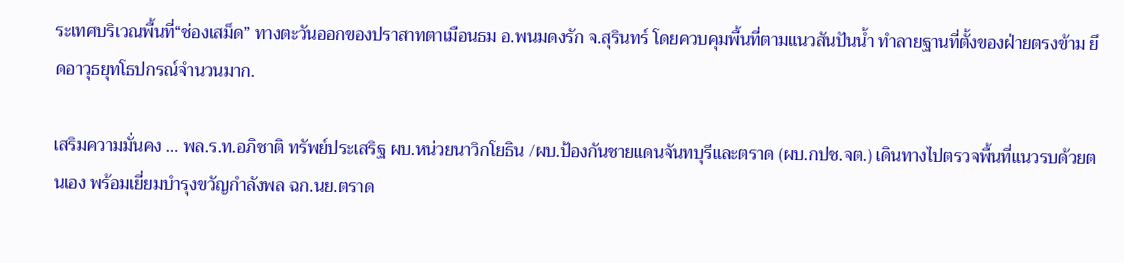ระเทศบริเวณพื้นที่“ช่องเสม็ด” ทางตะวันออกของปราสาทตาเมือนธม อ.พนมดงรัก จ.สุรินทร์ โดยควบคุมพื้นที่ตามแนวสันปันน้ำ ทำลายฐานที่ตั้งของฝ่ายตรงข้าม ยึดอาวุธยุทโธปกรณ์จำนวนมาก.

เสริมความมั่นคง … พล.ร.ท.อภิชาติ ทรัพย์ประเสริฐ ผบ.หน่วยนาวิกโยธิน /ผบ.ป้องกันชายแดนจันทบุรีและตราด (ผบ.กปช.จต.) เดินทางไปตรวจพื้นที่แนวรบด้วยตนเอง พร้อมเยี่ยมบำรุงขวัญกำลังพล ฉก.นย.ตราด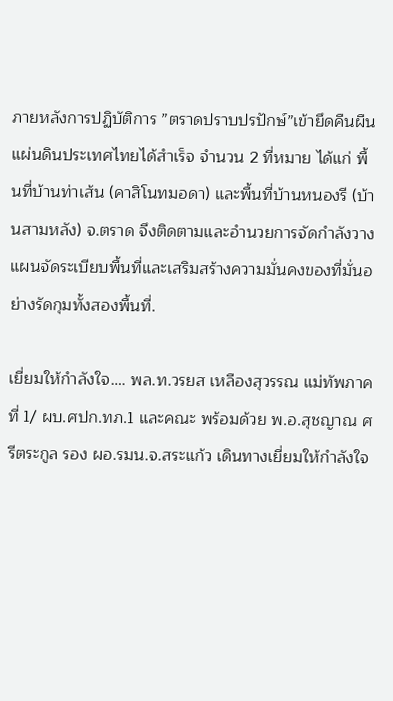ภายหลังการปฏิบัติการ ”ตราดปราบปรปักษ์”เข้ายึดคืนผืนแผ่นดินประเทศไทยได้สำเร็จ จำนวน 2 ที่หมาย ได้แก่ พื้นที่บ้านท่าเส้น (คาสิโนทมอดา) และพื้นที่บ้านหนองรี (บ้านสามหลัง) จ.ตราด จึงติดตามและอำนวยการจัดกำลังวางแผนจัดระเบียบพื้นที่และเสริมสร้างความมั่นคงของที่มั่นอย่างรัดกุมทั้งสองพื้นที่.

เยี่ยมให้กำลังใจ…. พล.ท.วรยส เหลืองสุวรรณ แม่ทัพภาคที่ 1/ ผบ.ศปก.ทภ.1 และคณะ พร้อมด้วย พ.อ.สุชญาณ ศรีตระกูล รอง ผอ.รมน.จ.สระแก้ว เดินทางเยี่ยมให้กำลังใจ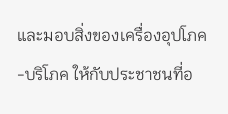และมอบสิ่งของเครื่องอุปโภค-บริโภค ให้กับประชาชนที่อ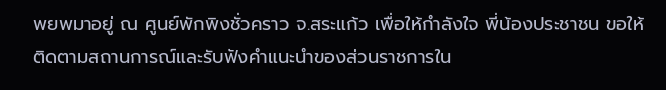พยพมาอยู่ ณ ศูนย์พักพิงชั่วคราว จ.สระแก้ว เพื่อให้กำลังใจ พี่น้องประชาชน ขอให้ติดตามสถานการณ์และรับฟังคำแนะนำของส่วนราชการใน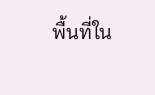พื้นที่ใน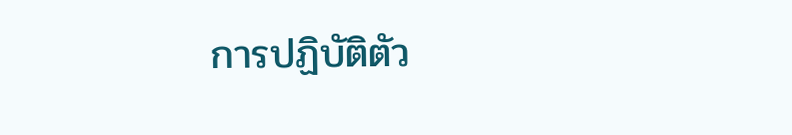การปฏิบัติตัว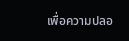เพื่อความปลอ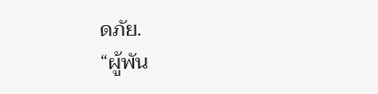ดภัย.
“ผู้พัน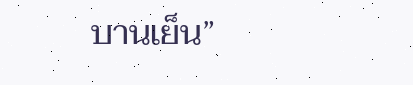บานเย็น”